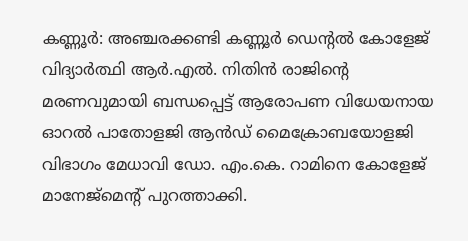കണ്ണൂർ: അഞ്ചരക്കണ്ടി കണ്ണൂർ ഡെന്റൽ കോളേജ് വിദ്യാർത്ഥി ആർ.എൽ. നിതിൻ രാജിന്റെ മരണവുമായി ബന്ധപ്പെട്ട് ആരോപണ വിധേയനായ ഓറൽ പാതോളജി ആൻഡ് മൈക്രോബയോളജി വിഭാഗം മേധാവി ഡോ. എം.കെ. റാമിനെ കോളേജ് മാനേജ്മെന്റ് പുറത്താക്കി.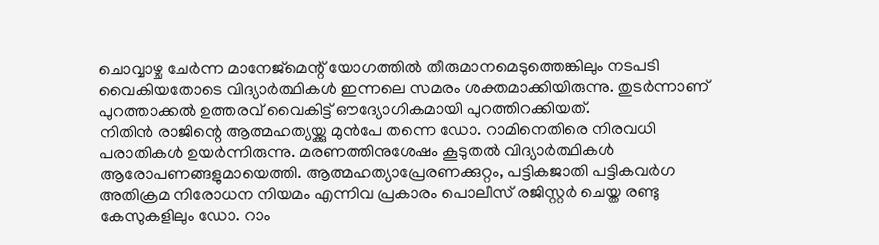ചൊവ്വാഴ്ച ചേർന്ന മാനേജ്മെന്റ് യോഗത്തിൽ തീരുമാനമെടുത്തെങ്കിലും നടപടി വൈകിയതോടെ വിദ്യാർത്ഥികൾ ഇന്നലെ സമരം ശക്തമാക്കിയിരുന്നു. തുടർന്നാണ് പുറത്താക്കൽ ഉത്തരവ് വൈകിട്ട് ഔദ്യോഗികമായി പുറത്തിറക്കിയത്.
നിതിൻ രാജിന്റെ ആത്മഹത്യയ്ക്കു മുൻപേ തന്നെ ഡോ. റാമിനെതിരെ നിരവധി പരാതികൾ ഉയർന്നിരുന്നു. മരണത്തിനുശേഷം കൂടുതൽ വിദ്യാർത്ഥികൾ ആരോപണങ്ങളുമായെത്തി. ആത്മഹത്യാപ്രേരണക്കുറ്റം, പട്ടികജാതി പട്ടികവർഗ അതിക്രമ നിരോധന നിയമം എന്നിവ പ്രകാരം പൊലീസ് രജിസ്റ്റർ ചെയ്ത രണ്ടു കേസുകളിലും ഡോ. റാം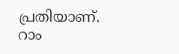പ്രതിയാണ്. റാം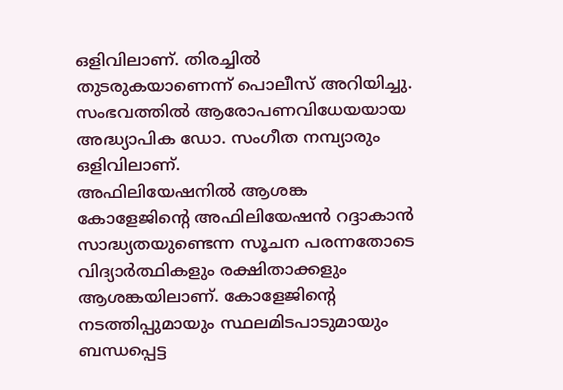ഒളിവിലാണ്. തിരച്ചിൽ തുടരുകയാണെന്ന് പൊലീസ് അറിയിച്ചു. സംഭവത്തിൽ ആരോപണവിധേയയായ അദ്ധ്യാപിക ഡോ. സംഗീത നമ്പ്യാരും ഒളിവിലാണ്.
അഫിലിയേഷനിൽ ആശങ്ക
കോളേജിന്റെ അഫിലിയേഷൻ റദ്ദാകാൻ സാദ്ധ്യതയുണ്ടെന്ന സൂചന പരന്നതോടെ വിദ്യാർത്ഥികളും രക്ഷിതാക്കളും ആശങ്കയിലാണ്. കോളേജിന്റെ നടത്തിപ്പുമായും സ്ഥലമിടപാടുമായും ബന്ധപ്പെട്ട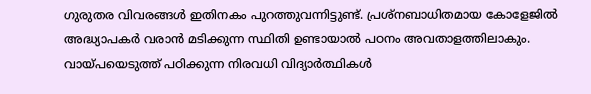ഗുരുതര വിവരങ്ങൾ ഇതിനകം പുറത്തുവന്നിട്ടുണ്ട്. പ്രശ്നബാധിതമായ കോളേജിൽ അദ്ധ്യാപകർ വരാൻ മടിക്കുന്ന സ്ഥിതി ഉണ്ടായാൽ പഠനം അവതാളത്തിലാകും. വായ്പയെടുത്ത് പഠിക്കുന്ന നിരവധി വിദ്യാർത്ഥികൾ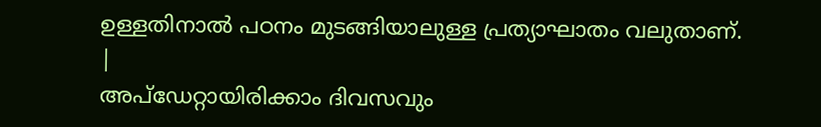ഉള്ളതിനാൽ പഠനം മുടങ്ങിയാലുള്ള പ്രത്യാഘാതം വലുതാണ്.
|
അപ്ഡേറ്റായിരിക്കാം ദിവസവും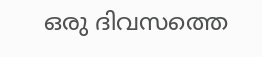ഒരു ദിവസത്തെ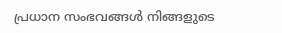പ്രധാന സംഭവങ്ങൾ നിങ്ങളുടെ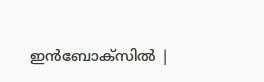ഇൻബോക്സിൽ |